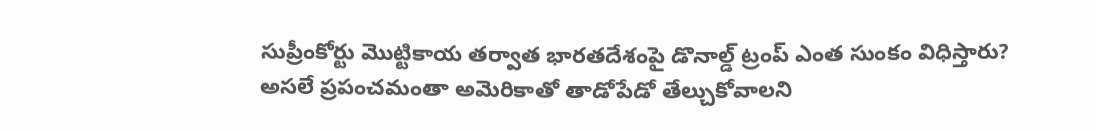సుప్రీంకోర్టు మొట్టికాయ తర్వాత భారతదేశంపై డొనాల్డ్ ట్రంప్ ఎంత సుంకం విధిస్తారు?
అసలే ప్రపంచమంతా అమెరికాతో తాడోపేడో తేల్చుకోవాలని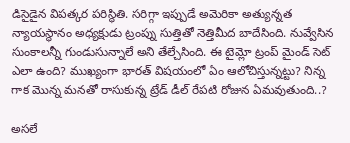డిసైడైన విపత్కర పరిస్థితి. సరిగ్గా ఇప్పుడే అమెరికా అత్యున్నత న్యాయస్థానం అధ్యక్షుడు ట్రంప్ను సుత్తితో నెత్తిమీద బాదేసింది. నువ్వేసిన సుంకాలన్నీ గుండుసున్నాలే అని తేల్చేసింది. ఈ టైమ్లో ట్రంప్ మైండ్ సెట్ ఎలా ఉంది? ముఖ్యంగా భారత్ విషయంలో ఏం ఆలోచిస్తున్నట్టు? నిన్న గాక మొన్న మనతో రాసుకున్న ట్రేడ్ డీల్ రేపటి రోజున ఏమవుతుంది..?

అసలే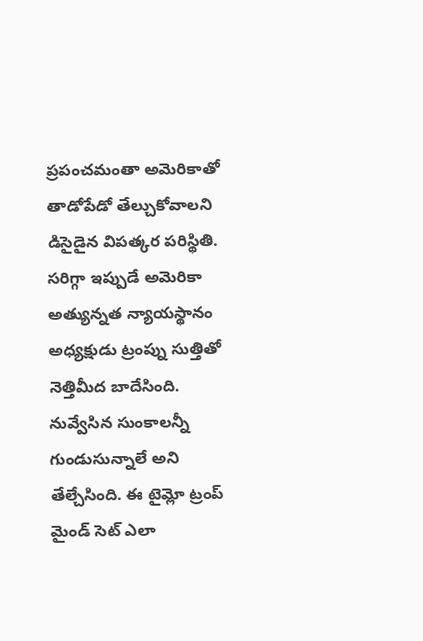ప్రపంచమంతా అమెరికాతో తాడోపేడో తేల్చుకోవాలని డిసైడైన విపత్కర పరిస్థితి. సరిగ్గా ఇప్పుడే అమెరికా అత్యున్నత న్యాయస్థానం అధ్యక్షుడు ట్రంప్ను సుత్తితో నెత్తిమీద బాదేసింది. నువ్వేసిన సుంకాలన్నీ గుండుసున్నాలే అని తేల్చేసింది. ఈ టైమ్లో ట్రంప్ మైండ్ సెట్ ఎలా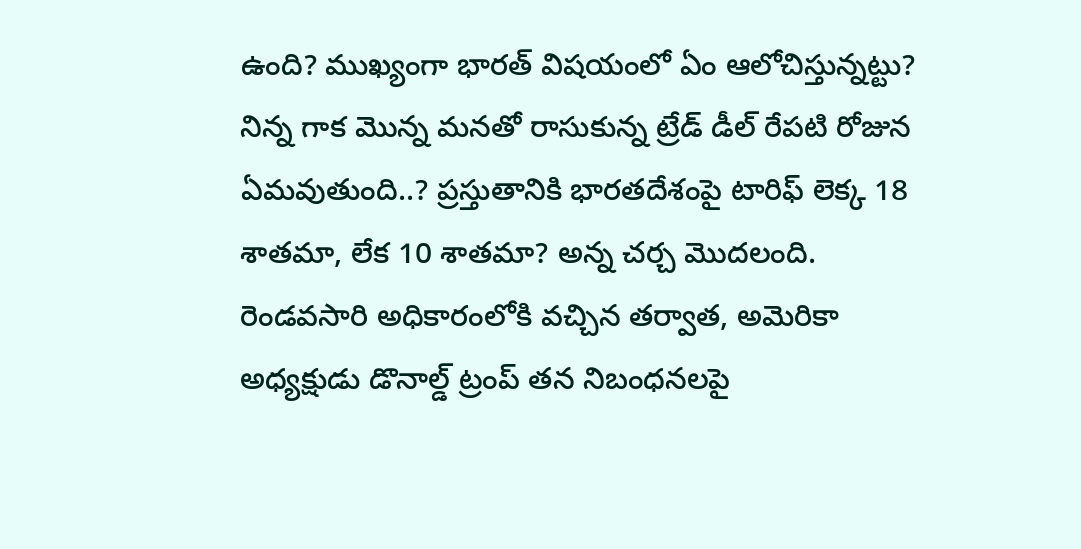ఉంది? ముఖ్యంగా భారత్ విషయంలో ఏం ఆలోచిస్తున్నట్టు? నిన్న గాక మొన్న మనతో రాసుకున్న ట్రేడ్ డీల్ రేపటి రోజున ఏమవుతుంది..? ప్రస్తుతానికి భారతదేశంపై టారిఫ్ లెక్క 18 శాతమా, లేక 10 శాతమా? అన్న చర్చ మొదలంది.
రెండవసారి అధికారంలోకి వచ్చిన తర్వాత, అమెరికా అధ్యక్షుడు డొనాల్డ్ ట్రంప్ తన నిబంధనలపై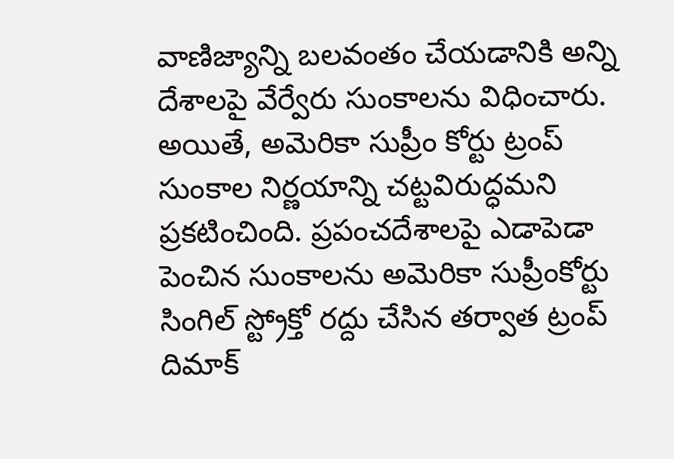వాణిజ్యాన్ని బలవంతం చేయడానికి అన్ని దేశాలపై వేర్వేరు సుంకాలను విధించారు. అయితే, అమెరికా సుప్రీం కోర్టు ట్రంప్ సుంకాల నిర్ణయాన్ని చట్టవిరుద్ధమని ప్రకటించింది. ప్రపంచదేశాలపై ఎడాపెడా పెంచిన సుంకాలను అమెరికా సుప్రీంకోర్టు సింగిల్ స్ట్రోక్తో రద్దు చేసిన తర్వాత ట్రంప్ దిమాక్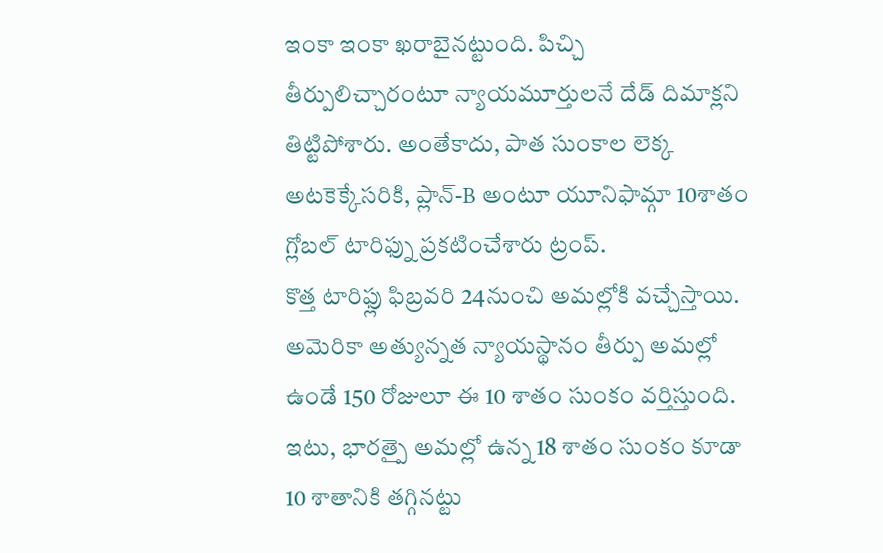ఇంకా ఇంకా ఖరాబైనట్టుంది. పిచ్చి తీర్పులిచ్చారంటూ న్యాయమూర్తులనే దేడ్ దిమాక్లని తిట్టిపోశారు. అంతేకాదు, పాత సుంకాల లెక్క అటకెక్కేసరికి, ప్లాన్-B అంటూ యూనిఫామ్గా 10శాతం గ్లోబల్ టారిఫ్ను ప్రకటించేశారు ట్రంప్.
కొత్త టారిఫ్లు ఫిబ్రవరి 24నుంచి అమల్లోకి వచ్చేస్తాయి. అమెరికా అత్యున్నత న్యాయస్థానం తీర్పు అమల్లో ఉండే 150 రోజులూ ఈ 10 శాతం సుంకం వర్తిస్తుంది. ఇటు, భారత్పై అమల్లో ఉన్న 18 శాతం సుంకం కూడా 10 శాతానికి తగ్గినట్టు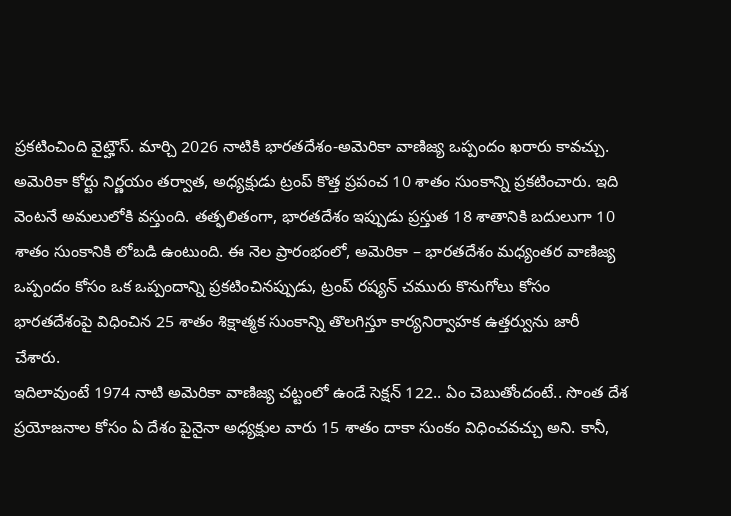ప్రకటించింది వైట్హౌస్. మార్చి 2026 నాటికి భారతదేశం-అమెరికా వాణిజ్య ఒప్పందం ఖరారు కావచ్చు. అమెరికా కోర్టు నిర్ణయం తర్వాత, అధ్యక్షుడు ట్రంప్ కొత్త ప్రపంచ 10 శాతం సుంకాన్ని ప్రకటించారు. ఇది వెంటనే అమలులోకి వస్తుంది. తత్ఫలితంగా, భారతదేశం ఇప్పుడు ప్రస్తుత 18 శాతానికి బదులుగా 10 శాతం సుంకానికి లోబడి ఉంటుంది. ఈ నెల ప్రారంభంలో, అమెరికా – భారతదేశం మధ్యంతర వాణిజ్య ఒప్పందం కోసం ఒక ఒప్పందాన్ని ప్రకటించినప్పుడు, ట్రంప్ రష్యన్ చమురు కొనుగోలు కోసం భారతదేశంపై విధించిన 25 శాతం శిక్షాత్మక సుంకాన్ని తొలగిస్తూ కార్యనిర్వాహక ఉత్తర్వును జారీ చేశారు.
ఇదిలావుంటే 1974 నాటి అమెరికా వాణిజ్య చట్టంలో ఉండే సెక్షన్ 122.. ఏం చెబుతోందంటే.. సొంత దేశ ప్రయోజనాల కోసం ఏ దేశం పైనైనా అధ్యక్షుల వారు 15 శాతం దాకా సుంకం విధించవచ్చు అని. కానీ,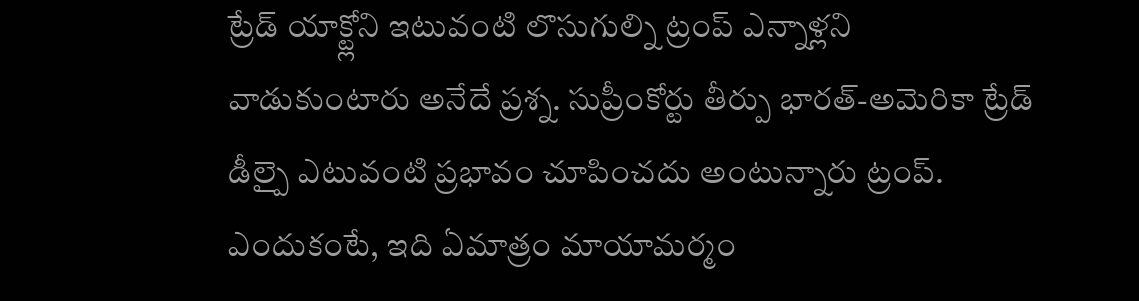ట్రేడ్ యాక్ట్లోని ఇటువంటి లొసుగుల్ని ట్రంప్ ఎన్నాళ్లని వాడుకుంటారు అనేదే ప్రశ్న. సుప్రీంకోర్టు తీర్పు భారత్-అమెరికా ట్రేడ్ డీల్పై ఎటువంటి ప్రభావం చూపించదు అంటున్నారు ట్రంప్. ఎందుకంటే, ఇది ఏమాత్రం మాయామర్మం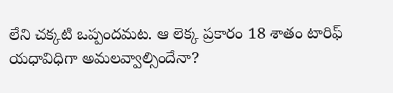లేని చక్కటి ఒప్పందమట. ఆ లెక్క ప్రకారం 18 శాతం టారిఫ్ యధావిధిగా అమలవ్వాల్సిందేనా?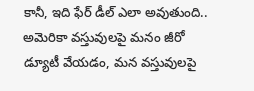కానీ, ఇది ఫేర్ డీల్ ఎలా అవుతుంది.. అమెరికా వస్తువులపై మనం జీరో డ్యూటీ వేయడం, మన వస్తువులపై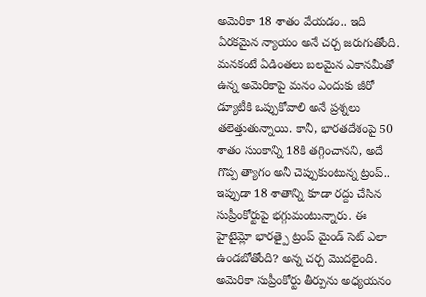అమెరికా 18 శాతం వేయడం.. ఇది ఏరకమైన న్యాయం అనే చర్చ జరుగుతోంది. మనకంటే ఏడింతలు బలమైన ఎకానమీతో ఉన్న అమెరికాపై మనం ఎందుకు జీరో డ్యూటీకి ఒప్పుకోవాలి అనే ప్రశ్నలు తలెత్తుతున్నాయి. కానీ, భారతదేశంపై 50 శాతం సుంకాన్ని 18కి తగ్గించానని, అదే గొప్ప త్యాగం అనీ చెప్పుకుంటున్న ట్రంప్.. ఇప్పుడా 18 శాతాన్ని కూడా రద్దు చేసిన సుప్రీంకోర్టుపై భగ్గుమంటున్నారు. ఈ హైటైమ్లో భారత్పై ట్రంప్ మైండ్ సెట్ ఎలా ఉండబోతోంది? అన్న చర్చ మొదలైంది.
అమెరికా సుప్రీంకోర్టు తీర్పును అధ్యయనం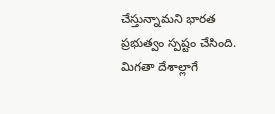చేస్తున్నామని భారత ప్రభుత్వం స్పష్టం చేసింది. మిగతా దేశాల్లాగే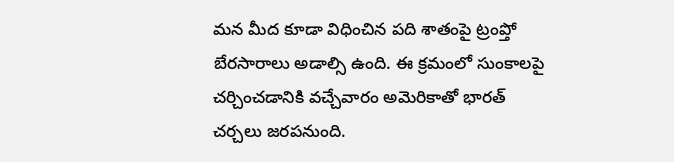మన మీద కూడా విధించిన పది శాతంపై ట్రంప్తో బేరసారాలు అడాల్సి ఉంది. ఈ క్రమంలో సుంకాలపై చర్చించడానికి వచ్చేవారం అమెరికాతో భారత్ చర్చలు జరపనుంది.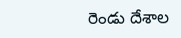రెండు దేశాల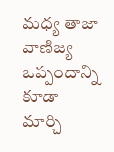మధ్య తాజా వాణిజ్య ఒప్పందాన్ని కూడా మార్చి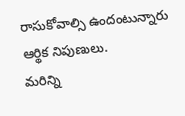రాసుకోవాల్సి ఉందంటున్నారు ఆర్థిక నిపుణులు.
మరిన్ని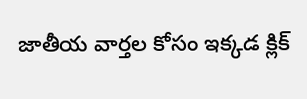జాతీయ వార్తల కోసం ఇక్కడ క్లిక్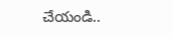చేయండి..